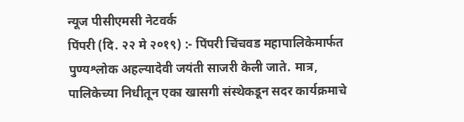न्यूज पीसीएमसी नेटवर्क
पिंपरी (दि. २२ मे २०१९) :- पिंपरी चिंचवड महापालिकेमार्फत पुण्यश्लोक अहल्यादेवी जयंती साजरी केली जाते. मात्र, पालिकेच्या निधीतून एका खासगी संस्थेकडून सदर कार्यक्रमाचे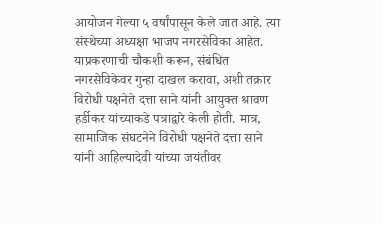आयोजन गेल्या ५ वर्षांपासून केले जात आहे. त्या संस्थेच्या अध्यक्षा भाजप नगरसेविका आहेत. याप्रकरणाची चौकशी करून, संबंधित नगरसेविकेवर गुन्हा दाखल करावा, अशी तक्रार विरोधी पक्षनेते दत्ता साने यांनी आयुक्त श्रावण हर्डीकर यांच्याकडे पत्राद्वारे केली होती. मात्र, सामाजिक संघटनेने विरोधी पक्षनेते दत्ता साने यांनी आहिल्यादेवी यांच्या जयंतीवर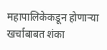महापालिकेकडून होणाऱ्या खर्चाबाबत शंका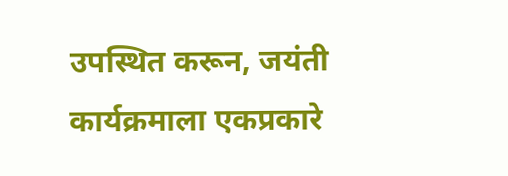उपस्थित करून, जयंती कार्यक्रमाला एकप्रकारे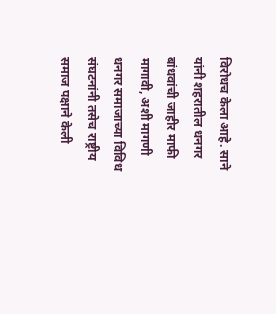विरोधच केला आहे. साने यांनी शहरातील धनगर बांधवांची जाहीर माफी मागावी, अशी मागणी धनगर समाजाच्या विविध संघटनांनी तसेच राष्ट्रीय समाज पक्षाने केली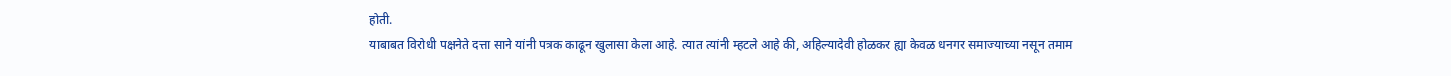होती.
याबाबत विरोधी पक्षनेते दत्ता साने यांनी पत्रक काढून खुलासा केला आहे. त्यात त्यांनी म्हटले आहे की, अहिल्यादेवी होळकर ह्या केवळ धनगर समाज्याच्या नसून तमाम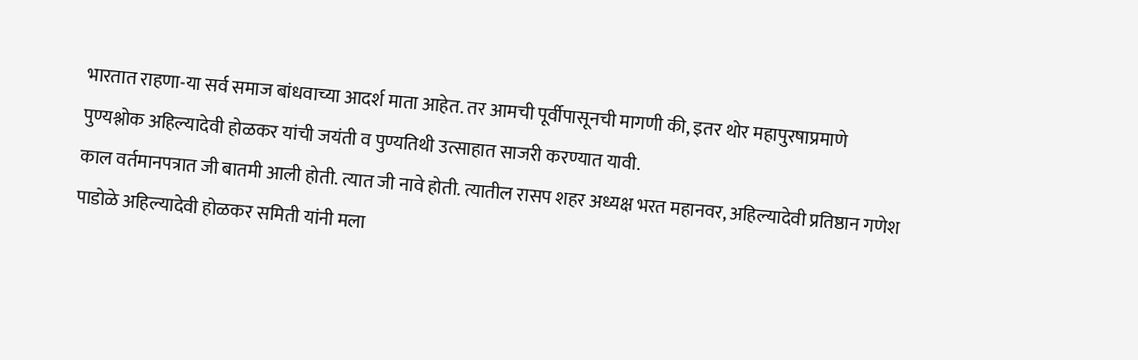भारतात राहणा-या सर्व समाज बांधवाच्या आदर्श माता आहेत. तर आमची पूर्वीपासूनची मागणी की, इतर थोर महापुरषाप्रमाणे पुण्यश्लोक अहिल्यादेवी होळकर यांची जयंती व पुण्यतिथी उत्साहात साजरी करण्यात यावी.
काल वर्तमानपत्रात जी बातमी आली होती. त्यात जी नावे होती. त्यातील रासप शहर अध्यक्ष भरत महानवर, अहिल्यादेवी प्रतिष्ठान गणेश पाडोळे अहिल्यादेवी होळकर समिती यांनी मला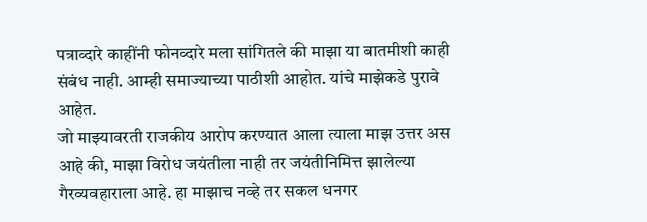पत्राव्दारे काहींनी फोनव्दारे मला सांगितले की माझा या बातमीशी काही संबंध नाही. आम्ही समाज्याच्या पाठीशी आहोत. यांचे माझेकडे पुरावे आहेत.
जो माझ्यावरती राजकीय आरोप करण्यात आला त्याला माझ उत्तर अस आहे की, माझा विरोध जयंतीला नाही तर जयंतीनिमित्त झालेल्या गैरव्यवहाराला आहे. हा माझाच नव्हे तर सकल धनगर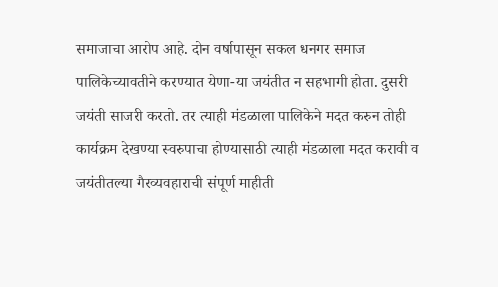समाजाचा आरोप आहे. दोन वर्षापासून सकल धनगर समाज पालिकेच्यावतीने करण्यात येणा-या जयंतीत न सहभागी होता. दुसरी जयंती साजरी करतो. तर त्याही मंडळाला पालिकेने मदत करुन तोही कार्यक्रम देखण्या स्वरुपाचा होण्यासाठी त्याही मंडळाला मदत करावी व जयंतीतल्या गैरव्यवहाराची संपूर्ण माहीती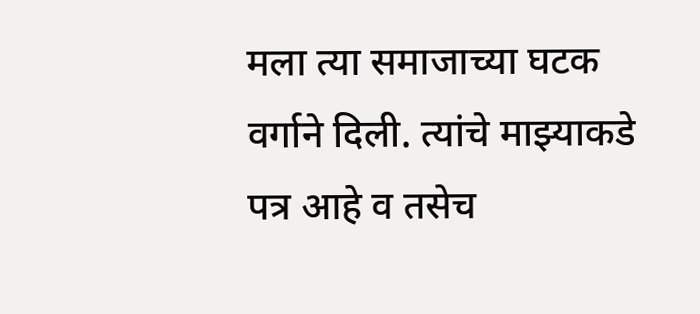मला त्या समाजाच्या घटक वर्गाने दिली. त्यांचे माझ्याकडे पत्र आहे व तसेच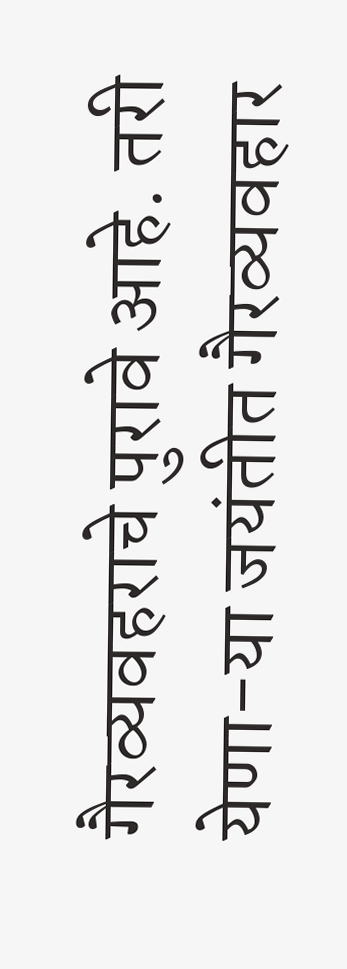गैरव्यवहराचे पुरावे आहे. तरी येणा-या जयंतीत गैरव्यवहार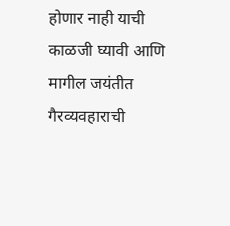होणार नाही याची काळजी घ्यावी आणि मागील जयंतीत गैरव्यवहाराची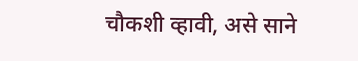चौकशी व्हावी, असे साने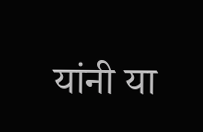यांनी या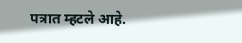पत्रात म्हटले आहे.